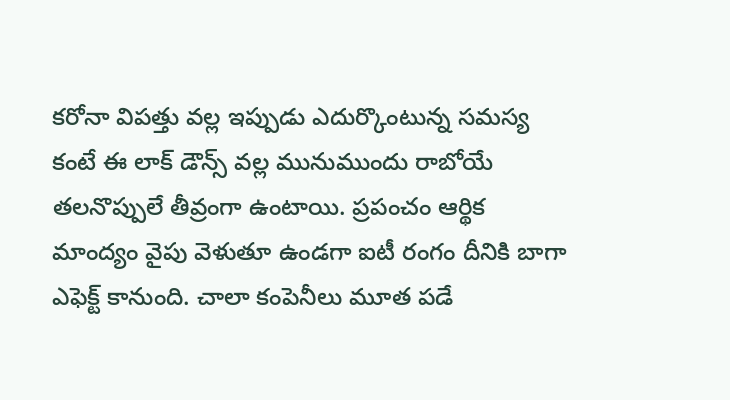కరోనా విపత్తు వల్ల ఇప్పుడు ఎదుర్కొంటున్న సమస్య కంటే ఈ లాక్ డౌన్స్ వల్ల మునుముందు రాబోయే తలనొప్పులే తీవ్రంగా ఉంటాయి. ప్రపంచం ఆర్థిక మాంద్యం వైపు వెళుతూ ఉండగా ఐటీ రంగం దీనికి బాగా ఎఫెక్ట్ కానుంది. చాలా కంపెనీలు మూత పడే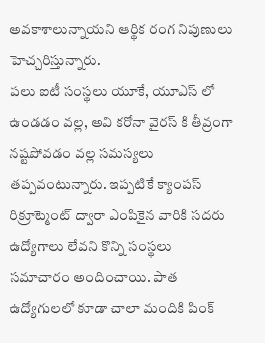అవకాశాలున్నాయని ఆర్థిక రంగ నిపుణులు హెచ్చరిస్తున్నారు.
పలు ఐటీ సంస్థలు యూకే, యూఎస్ లో ఉండడం వల్ల, అవి కరోనా వైరస్ కి తీవ్రంగా నష్టపోవడం వల్ల సమస్యలు తప్పవంటున్నారు. ఇప్పటికే క్యాంపస్ రిక్రూట్మెంట్ ద్వారా ఎంపికైన వారికి సదరు ఉద్యోగాలు లేవని కొన్ని సంస్థలు సమాచారం అందించాయి. పాత ఉద్యోగులలో కూడా చాలా మందికి పింక్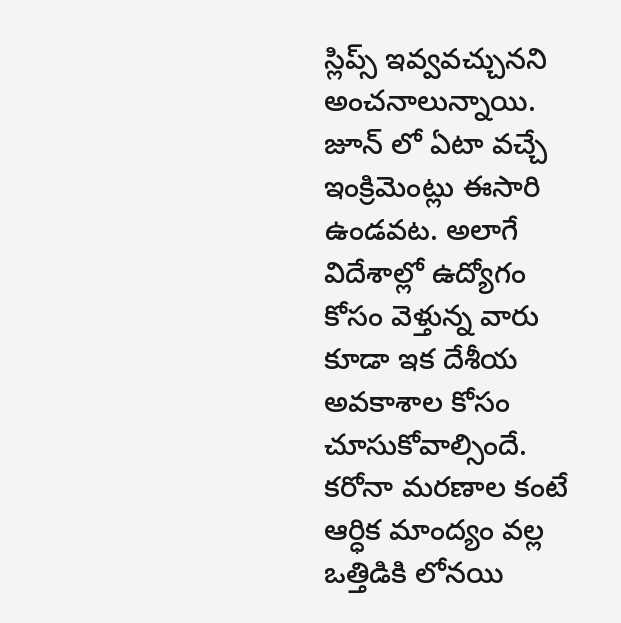స్లిప్స్ ఇవ్వవచ్చునని అంచనాలున్నాయి.
జూన్ లో ఏటా వచ్చే ఇంక్రిమెంట్లు ఈసారి ఉండవట. అలాగే విదేశాల్లో ఉద్యోగం కోసం వెళ్తున్న వారు కూడా ఇక దేశీయ అవకాశాల కోసం చూసుకోవాల్సిందే. కరోనా మరణాల కంటే ఆర్ధిక మాంద్యం వల్ల ఒత్తిడికి లోనయి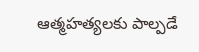ఆత్మహత్యలకు పాల్పడే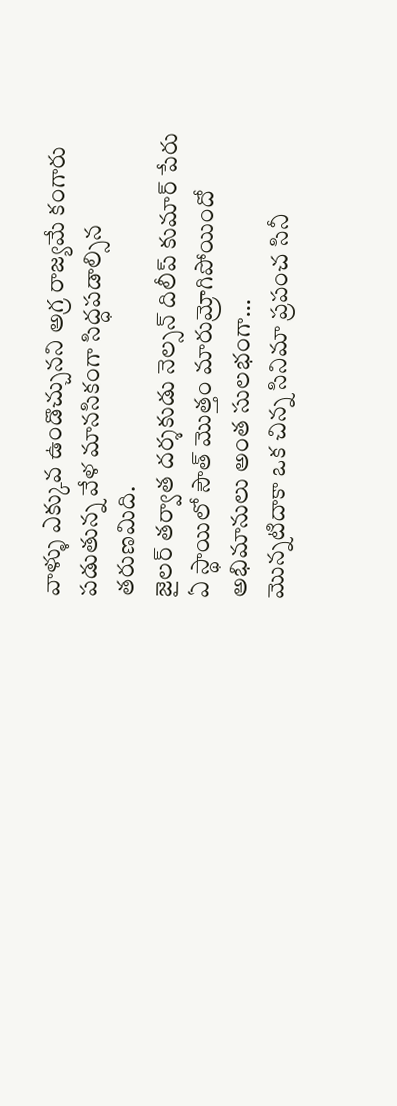వాళ్ళు ఎక్కువ ఉండొచ్చునని అగ్ర రాజ్యమే కంగారు పడుతున్న వేళ మానసికంగా సిద్ధపడాల్సిన తరుణమిది.
జైలర్ తర్వాత దర్శకుడు నెల్సన్ దిలీప్ కుమార్ పేరు ఏ స్థాయిలో సౌత్ మొత్తం మారుమ్రోగిపోయిందో అభిమానులు అంత సులభంగా…
మొన్నటిదాకా ఒక చిన్న సినిమా ప్రపంచ సినీ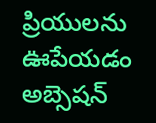ప్రియులను ఊపేయడం అబ్సెషన్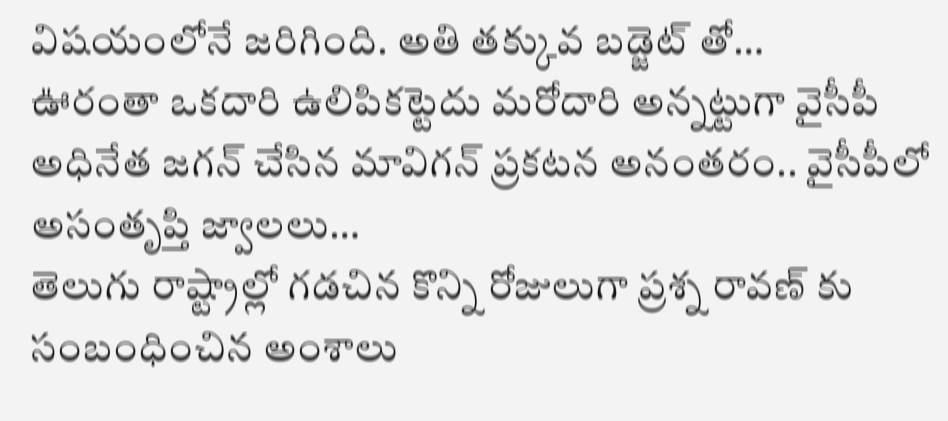విషయంలోనే జరిగింది. అతి తక్కువ బడ్జెట్ తో…
ఊరంతా ఒకదారి ఉలిపికట్టెదు మరోదారి అన్నట్టుగా వైసీపీ అధినేత జగన్ చేసిన మావిగన్ ప్రకటన అనంతరం.. వైసీపీలో అసంతృప్తి జ్వాలలు…
తెలుగు రాష్ట్రాల్లో గడచిన కొన్ని రోజులుగా ప్రశ్న రావణ్ కు సంబంధించిన అంశాలు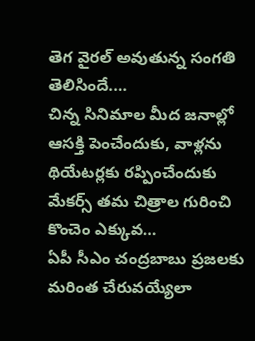తెగ వైరల్ అవుతున్న సంగతి తెలిసిందే.…
చిన్న సినిమాల మీద జనాల్లో ఆసక్తి పెంచేందుకు, వాళ్లను థియేటర్లకు రప్పించేందుకు మేకర్స్ తమ చిత్రాల గురించి కొంచెం ఎక్కువ…
ఏపీ సీఎం చంద్రబాబు ప్రజలకు మరింత చేరువయ్యేలా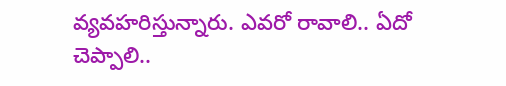వ్యవహరిస్తున్నారు. ఎవరో రావాలి.. ఏదో చెప్పాలి..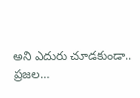అని ఎదురు చూడకుండా.. ప్రజల…